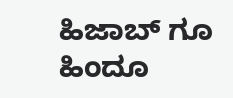ಹಿಜಾಬ್ ಗೂ ಹಿಂದೂ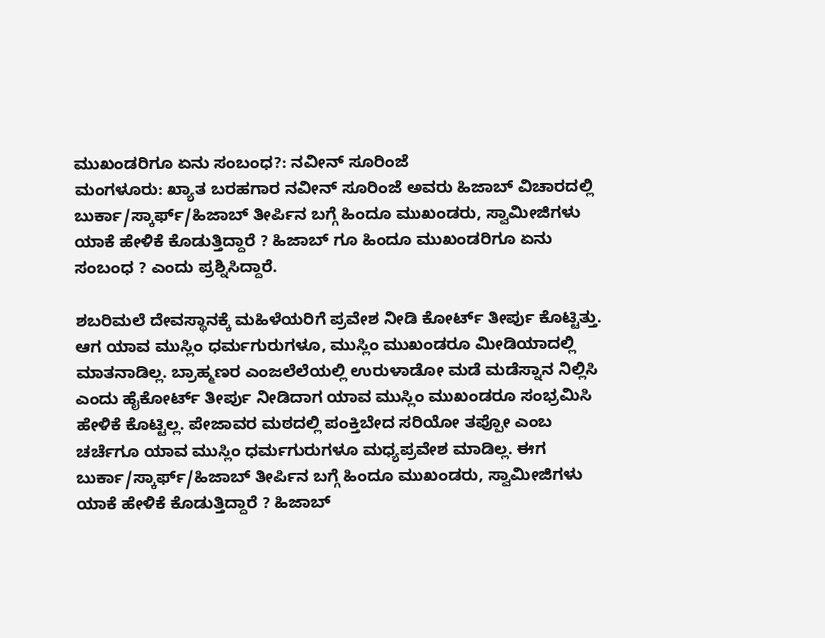ಮುಖಂಡರಿಗೂ ಏನು ಸಂಬಂಧ?: ನವೀನ್ ಸೂರಿಂಜೆ
ಮಂಗಳೂರು: ಖ್ಯಾತ ಬರಹಗಾರ ನವೀನ್ ಸೂರಿಂಜೆ ಅವರು ಹಿಜಾಬ್ ವಿಚಾರದಲ್ಲಿ ಬುರ್ಕಾ/ಸ್ಕಾರ್ಫ್/ಹಿಜಾಬ್ ತೀರ್ಪಿನ ಬಗ್ಗೆ ಹಿಂದೂ ಮುಖಂಡರು, ಸ್ವಾಮೀಜಿಗಳು ಯಾಕೆ ಹೇಳಿಕೆ ಕೊಡುತ್ತಿದ್ದಾರೆ ? ಹಿಜಾಬ್ ಗೂ ಹಿಂದೂ ಮುಖಂಡರಿಗೂ ಏನು ಸಂಬಂಧ ? ಎಂದು ಪ್ರಶ್ನಿಸಿದ್ದಾರೆ.

ಶಬರಿಮಲೆ ದೇವಸ್ಥಾನಕ್ಕೆ ಮಹಿಳೆಯರಿಗೆ ಪ್ರವೇಶ ನೀಡಿ ಕೋರ್ಟ್ ತೀರ್ಪು ಕೊಟ್ಟಿತ್ತು. ಆಗ ಯಾವ ಮುಸ್ಲಿಂ ಧರ್ಮಗುರುಗಳೂ, ಮುಸ್ಲಿಂ ಮುಖಂಡರೂ ಮೀಡಿಯಾದಲ್ಲಿ ಮಾತನಾಡಿಲ್ಲ. ಬ್ರಾಹ್ಮಣರ ಎಂಜಲೆಲೆಯಲ್ಲಿ ಉರುಳಾಡೋ ಮಡೆ ಮಡೆಸ್ನಾನ ನಿಲ್ಲಿಸಿ ಎಂದು ಹೈಕೋರ್ಟ್ ತೀರ್ಪು ನೀಡಿದಾಗ ಯಾವ ಮುಸ್ಲಿಂ ಮುಖಂಡರೂ ಸಂಭ್ರಮಿಸಿ ಹೇಳಿಕೆ ಕೊಟ್ಟಿಲ್ಲ. ಪೇಜಾವರ ಮಠದಲ್ಲಿ ಪಂಕ್ತಿಬೇದ ಸರಿಯೋ ತಪ್ಪೋ ಎಂಬ ಚರ್ಚೆಗೂ ಯಾವ ಮುಸ್ಲಿಂ ಧರ್ಮಗುರುಗಳೂ ಮಧ್ಯಪ್ರವೇಶ ಮಾಡಿಲ್ಲ. ಈಗ ಬುರ್ಕಾ/ಸ್ಕಾರ್ಫ್/ಹಿಜಾಬ್ ತೀರ್ಪಿನ ಬಗ್ಗೆ ಹಿಂದೂ ಮುಖಂಡರು, ಸ್ವಾಮೀಜಿಗಳು ಯಾಕೆ ಹೇಳಿಕೆ ಕೊಡುತ್ತಿದ್ದಾರೆ ? ಹಿಜಾಬ್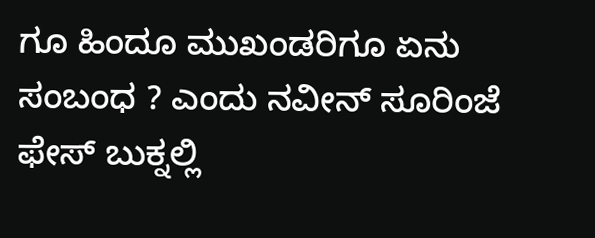ಗೂ ಹಿಂದೂ ಮುಖಂಡರಿಗೂ ಏನು ಸಂಬಂಧ ? ಎಂದು ನವೀನ್ ಸೂರಿಂಜೆ ಫೇಸ್ ಬುಕ್ನಲ್ಲಿ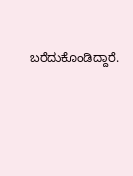ಬರೆದುಕೊಂಡಿದ್ದಾರೆ.